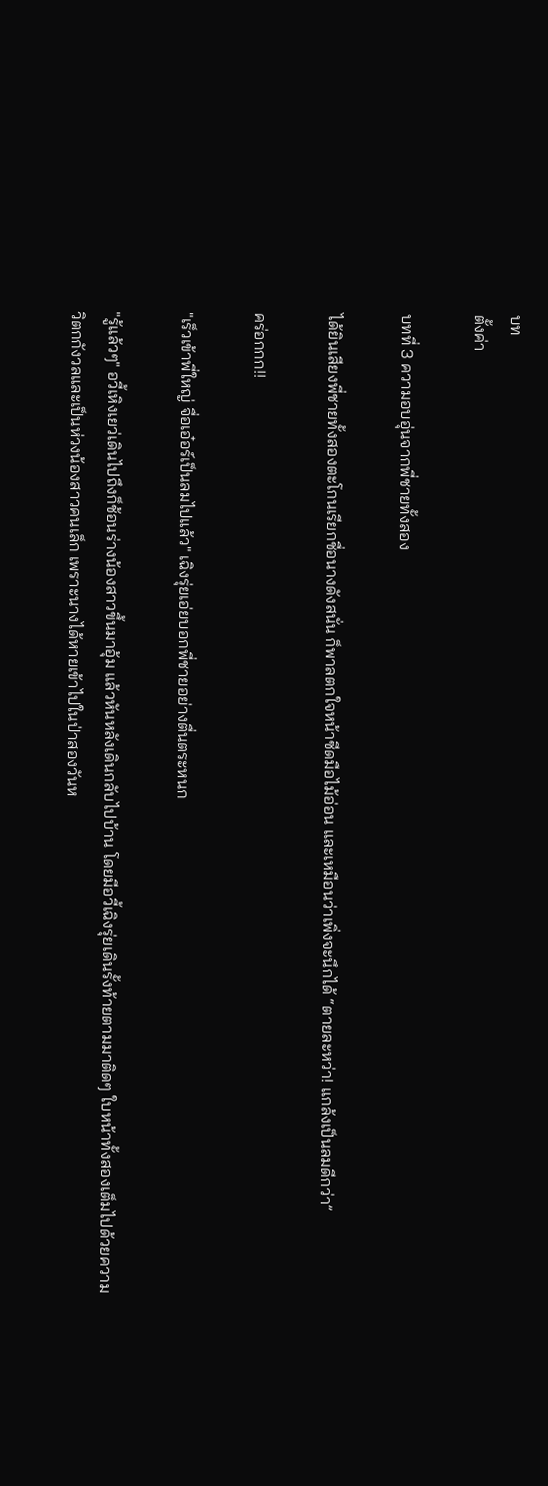บท
ตั้งค่า

บทที่ 3 ความอบอุ่นจากพี่ชายทั้งสอง

ได้ยินเสียงพี่ชายทั้งสองตะโกนเรียกชื่อนางดังสนั่น ก็พาลตกใจหน้าซีดมือไม้อ่อน และเหมือนว่าเพิ่งจะนึกได้ “ตายละหว่า! แกล้งเป็นลมดีกว่า”

คร่อกกก!!

"เร็วเข้าพี่ใหญ่ จื่อเอ๋อร์เป็นลมไปแล้ว" เฉิงรุ่ยเอ่ยบอกพี่ชายอย่างตื่นตระหนก

"รู้แล้วๆ" อวี้เหิงเยว่เดินไปถึงก็ช้อนร่างน้องสาวขึ้นมาอุ้ม แล้วหันหลังเดินกลับไปบ้าน โดยมีอวี้เฉิงรุ่ยเดินรั้งท้ายตามมาติดๆ ใบหน้าทั้งสองเต็มไปด้วยความวิตกกังวลและเป็นห่วงน้องสาวคนเล็ก เพราะนางได้หายเข้าไปในป่าสองวันห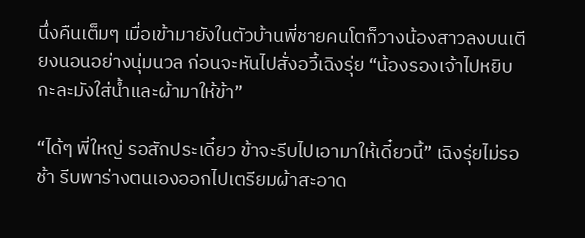นึ่งคืนเต็มๆ เมื่อเข้ามายังในตัวบ้านพี่ชายคนโตก็วางน้องสาวลงบนเตียงนอนอย่างนุ่มนวล ก่อนจะหันไปสั่งอวี้เฉิงรุ่ย “น้องรองเจ้าไปหยิบกะละมังใส่น้ำและผ้ามาให้ข้า”

“ได้ๆ พี่ใหญ่ รอสักประเดี๋ยว ข้าจะรีบไปเอามาให้เดี๋ยวนี้” เฉิงรุ่ยไม่รอช้า รีบพาร่างตนเองออกไปเตรียมผ้าสะอาด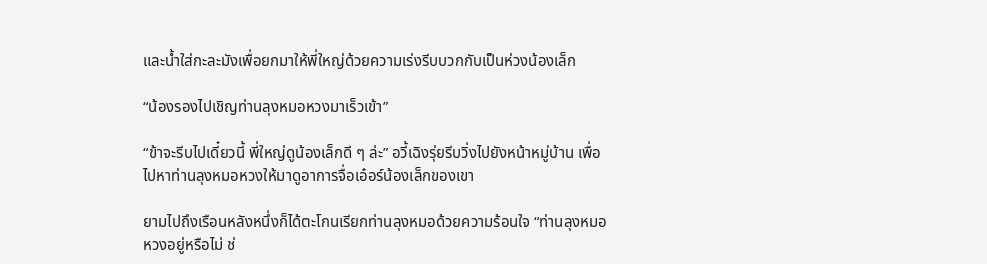และน้ำใส่กะละมังเพื่อยกมาให้พี่ใหญ่ด้วยความเร่งรีบบวกกับเป็นห่วงน้องเล็ก

“น้องรองไปเชิญท่านลุงหมอหวงมาเร็วเข้า”

“ข้าจะรีบไปเดี๋ยวนี้ พี่ใหญ่ดูน้องเล็กดี ๆ ล่ะ” อวี้เฉิงรุ่ยรีบวิ่งไปยังหน้าหมู่บ้าน เพื่อไปหาท่านลุงหมอหวงให้มาดูอาการจื่อเอ๋อร์น้องเล็กของเขา

ยามไปถึงเรือนหลังหนึ่งก็ได้ตะโกนเรียกท่านลุงหมอด้วยความร้อนใจ “ท่านลุงหมอหวงอยู่หรือไม่ ช่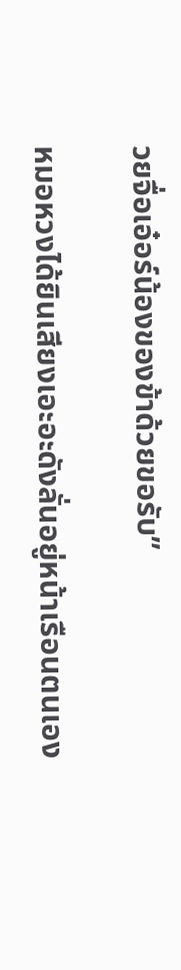วยจื่อเอ๋อร์น้องของข้าด้วยขอรับ”

หมอหวงได้ยินเสียงเอะอะดังลั่นอยู่หน้าเรือนตนเอง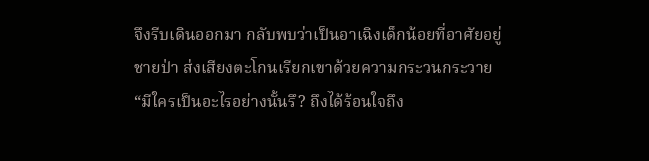จึงรีบเดินออกมา กลับพบว่าเป็นอาเฉิงเด็กน้อยที่อาศัยอยู่ชายป่า ส่งเสียงตะโกนเรียกเขาด้วยความกระวนกระวาย “มีใครเป็นอะไรอย่างนั้นรึ? ถึงได้ร้อนใจถึง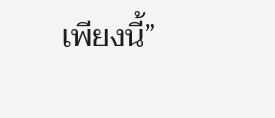เพียงนี้”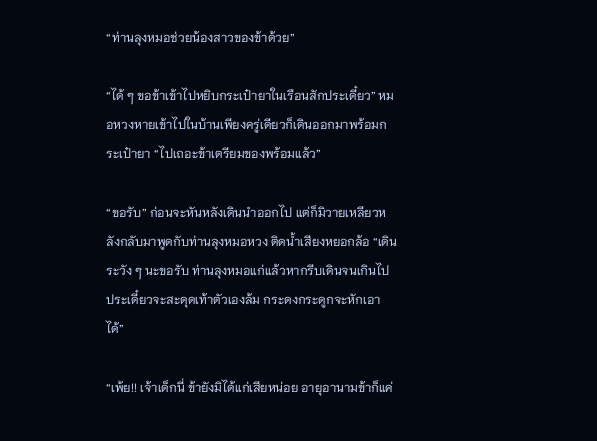“ท่านลุงหมอช่วยน้องสาวของข้าด้วย”

“ได้ ๆ ขอข้าเข้าไปหยิบกระเป๋ายาในเรือนสักประเดี๋ยว” หมอหวงหายเข้าไปในบ้านเพียงครู่เดียวก็เดินออกมาพร้อมกระเป๋ายา “ไปเถอะข้าเตรียมของพร้อมแล้ว”

“ขอรับ” ก่อนจะหันหลังเดินนำออกไป แต่ก็มิวายเหลียวหลังกลับมาพูดกับท่านลุงหมอหวง ติดน้ำเสียงหยอกล้อ “เดินระวัง ๆ นะขอรับ ท่านลุงหมอแก่แล้วหากรีบเดินจนเกินไป ประเดี๋ยวจะสะดุดเท้าตัวเองล้ม กระดงกระดูกจะหักเอาได้”

“เพ้ย!! เจ้าเด็กนี่ ข้ายังมิได้แก่เสียหน่อย อายุอานามข้าก็แค่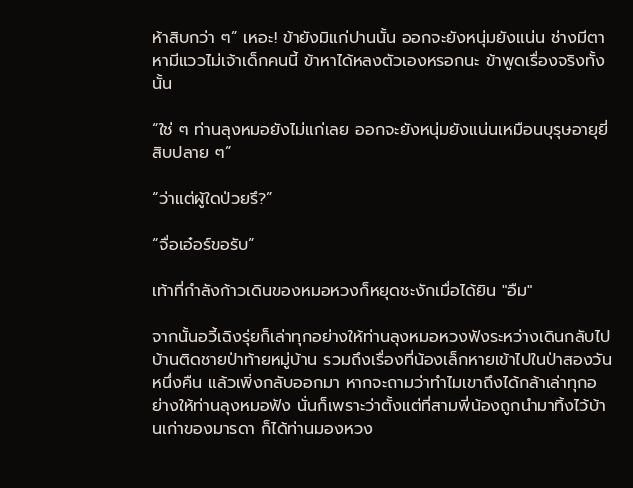ห้าสิบกว่า ๆ” เหอะ! ข้ายังมิแก่ปานนั้น ออกจะยังหนุ่มยังแน่น ช่างมีตาหามีแววไม่เจ้าเด็กคนนี้ ข้าหาได้หลงตัวเองหรอกนะ ข้าพูดเรื่องจริงทั้งนั้น

“ใช่ ๆ ท่านลุงหมอยังไม่แก่เลย ออกจะยังหนุ่มยังแน่นเหมือนบุรุษอายุยี่สิบปลาย ๆ”

“ว่าแต่ผู้ใดป่วยรึ?”

“จื่อเอ๋อร์ขอรับ”

เท้าที่กำลังก้าวเดินของหมอหวงก็หยุดชะงักเมื่อได้ยิน "อืม"

จากนั้นอวี้เฉิงรุ่ยก็เล่าทุกอย่างให้ท่านลุงหมอหวงฟังระหว่างเดินกลับไปบ้านติดชายป่าท้ายหมู่บ้าน รวมถึงเรื่องที่น้องเล็กหายเข้าไปในป่าสองวันหนึ่งคืน แล้วเพิ่งกลับออกมา หากจะถามว่าทำไมเขาถึงได้กล้าเล่าทุกอย่างให้ท่านลุงหมอฟัง นั่นก็เพราะว่าตั้งแต่ที่สามพี่น้องถูกนำมาทิ้งไว้บ้านเก่าของมารดา ก็ได้ท่านมองหวง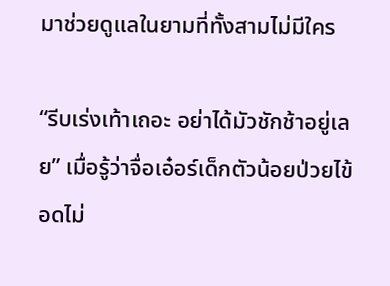มาช่วยดูแลในยามที่ทั้งสามไม่มีใคร

“รีบเร่งเท้าเถอะ อย่าได้มัวชักช้าอยู่เลย” เมื่อรู้ว่าจื่อเอ๋อร์เด็กตัวน้อยป่วยไข้ อดไม่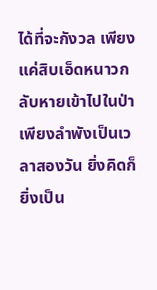ได้ที่จะกังวล เพียงแค่สิบเอ็ดหนาวกลับหายเข้าไปในป่าเพียงลำพังเป็นเวลาสองวัน ยิ่งคิดก็ยิ่งเป็น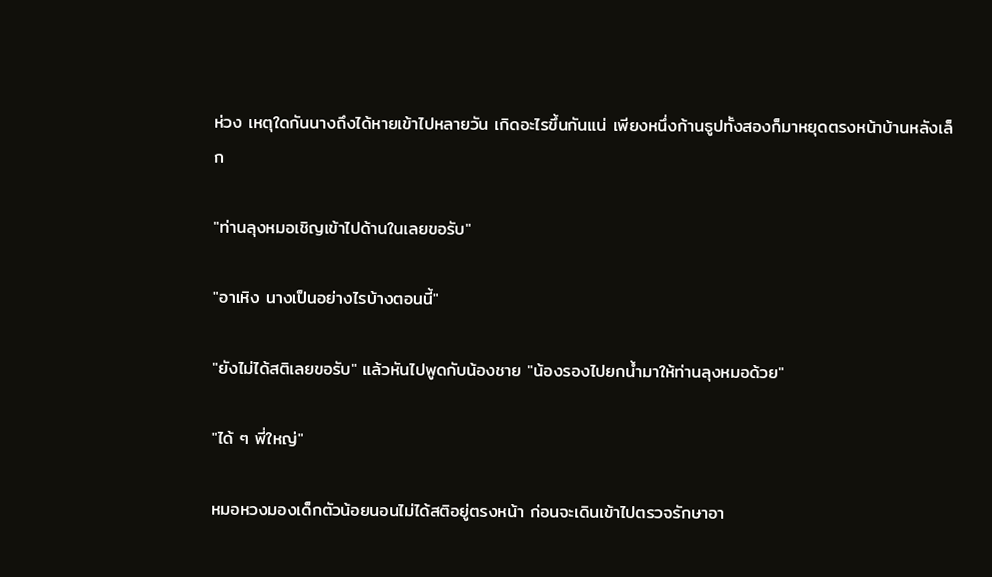ห่วง เหตุใดกันนางถึงได้หายเข้าไปหลายวัน เกิดอะไรขึ้นกันแน่ เพียงหนึ่งก้านธูปทั้งสองก็มาหยุดตรงหน้าบ้านหลังเล็ก

"ท่านลุงหมอเชิญเข้าไปด้านในเลยขอรับ"

"อาเหิง นางเป็นอย่างไรบ้างตอนนี้"

"ยังไม่ได้สติเลยขอรับ" แล้วหันไปพูดกับน้องชาย "น้องรองไปยกน้ำมาให้ท่านลุงหมอด้วย"

"ได้ ๆ พี่ใหญ่"

หมอหวงมองเด็กตัวน้อยนอนไม่ได้สติอยู่ตรงหน้า ก่อนจะเดินเข้าไปตรวจรักษาอา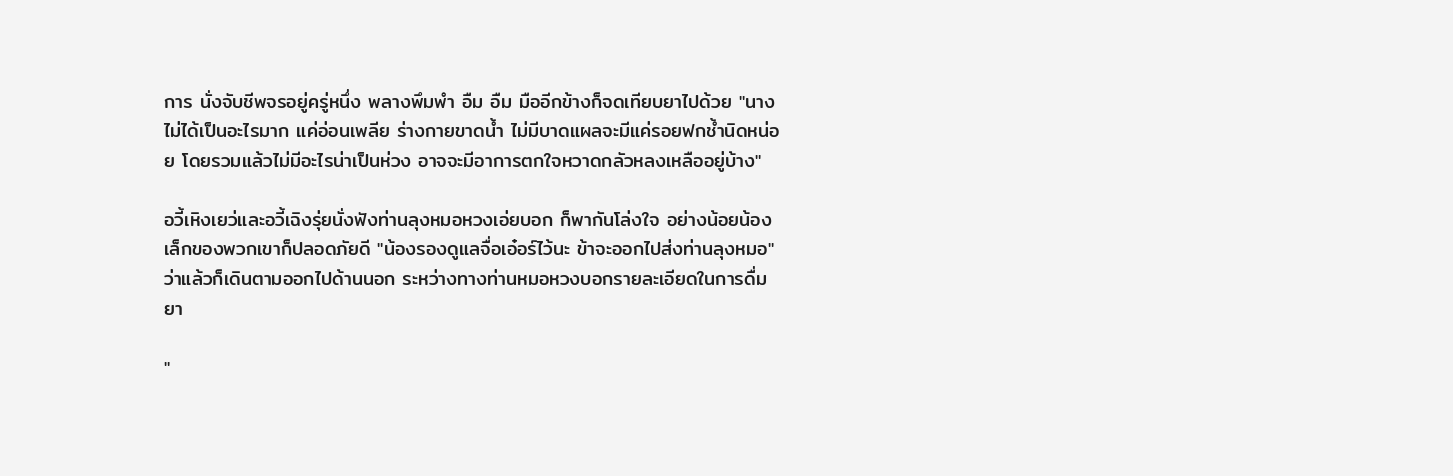การ นั่งจับชีพจรอยู่ครู่หนึ่ง พลางพึมพำ อืม อืม มืออีกข้างก็จดเทียบยาไปด้วย "นางไม่ได้เป็นอะไรมาก แค่อ่อนเพลีย ร่างกายขาดน้ำ ไม่มีบาดแผลจะมีแค่รอยฟกช้ำนิดหน่อย โดยรวมแล้วไม่มีอะไรน่าเป็นห่วง อาจจะมีอาการตกใจหวาดกลัวหลงเหลืออยู่บ้าง"

อวี้เหิงเยว่และอวี้เฉิงรุ่ยนั่งฟังท่านลุงหมอหวงเอ่ยบอก ก็พากันโล่งใจ อย่างน้อยน้องเล็กของพวกเขาก็ปลอดภัยดี "น้องรองดูแลจื่อเอ๋อร์ไว้นะ ข้าจะออกไปส่งท่านลุงหมอ" ว่าแล้วก็เดินตามออกไปด้านนอก ระหว่างทางท่านหมอหวงบอกรายละเอียดในการดื่มยา

"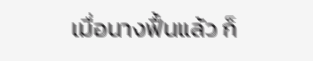เมื่อนางฟื้นแล้ว ก็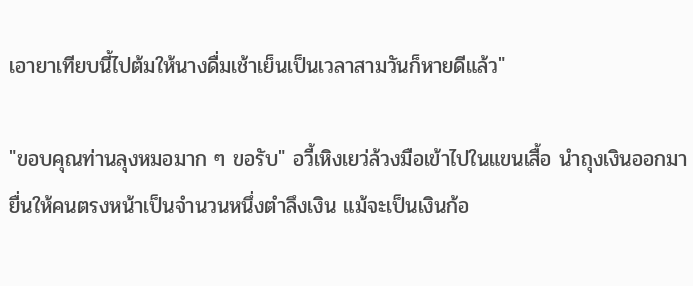เอายาเทียบนี้ไปต้มให้นางดื่มเช้าเย็นเป็นเวลาสามวันก็หายดีแล้ว"

"ขอบคุณท่านลุงหมอมาก ๆ ขอรับ" อวี้เหิงเยว่ล้วงมือเข้าไปในแขนเสื้อ นำถุงเงินออกมายื่นให้คนตรงหน้าเป็นจำนวนหนึ่งตำลึงเงิน แม้จะเป็นเงินก้อ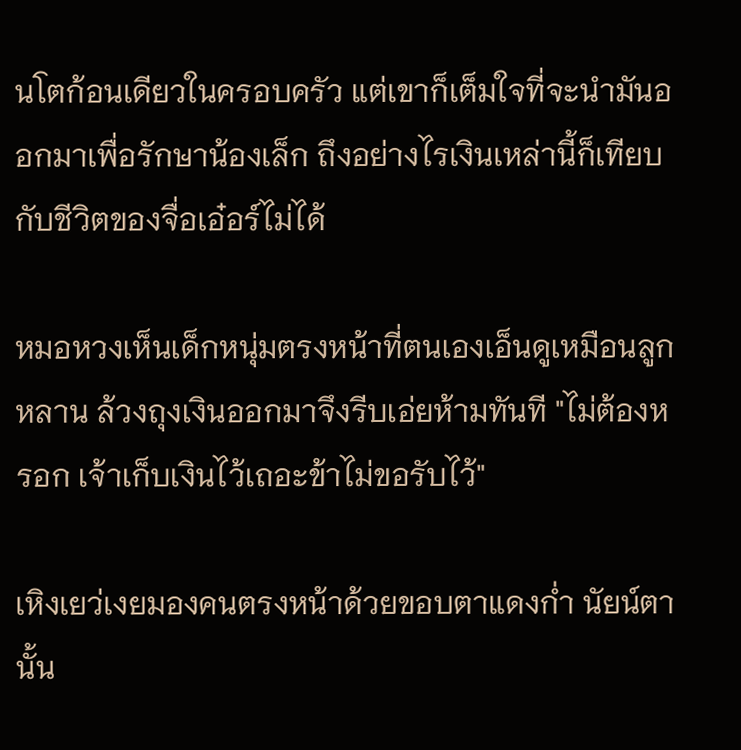นโตก้อนเดียวในครอบครัว แต่เขาก็เต็มใจที่จะนำมันออกมาเพื่อรักษาน้องเล็ก ถึงอย่างไรเงินเหล่านี้ก็เทียบกับชีวิตของจื่อเอ๋อร์ไม่ได้

หมอหวงเห็นเด็กหนุ่มตรงหน้าที่ตนเองเอ็นดูเหมือนลูกหลาน ล้วงถุงเงินออกมาจึงรีบเอ่ยห้ามทันที "ไม่ต้องหรอก เจ้าเก็บเงินไว้เถอะข้าไม่ขอรับไว้"

เหิงเยว่เงยมองคนตรงหน้าด้วยขอบตาแดงก่ำ นัยน์ตานั้น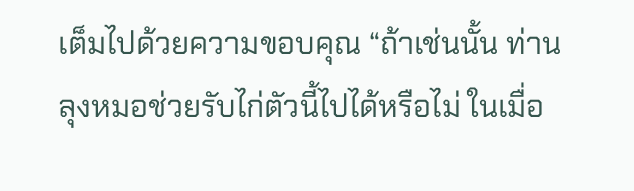เต็มไปด้วยความขอบคุณ “ถ้าเช่นนั้น ท่านลุงหมอช่วยรับไก่ตัวนี้ไปได้หรือไม่ ในเมื่อ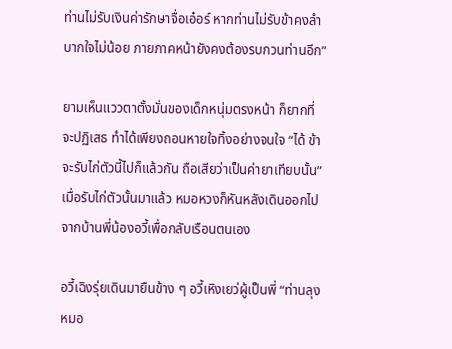ท่านไม่รับเงินค่ารักษาจื่อเอ๋อร์ หากท่านไม่รับข้าคงลำบากใจไม่น้อย ภายภาคหน้ายังคงต้องรบกวนท่านอีก”

ยามเห็นแววตาตั้งมั่นของเด็กหนุ่มตรงหน้า ก็ยากที่จะปฏิเสธ ทำได้เพียงถอนหายใจทิ้งอย่างจนใจ “ได้ ข้าจะรับไก่ตัวนี้ไปก็แล้วกัน ถือเสียว่าเป็นค่ายาเทียบนั้น” เมื่อรับไก่ตัวนั้นมาแล้ว หมอหวงก็หันหลังเดินออกไปจากบ้านพี่น้องอวี้เพื่อกลับเรือนตนเอง

อวี้เฉิงรุ่ยเดินมายืนข้าง ๆ อวี้เหิงเยว่ผู้เป็นพี่ “ท่านลุงหมอ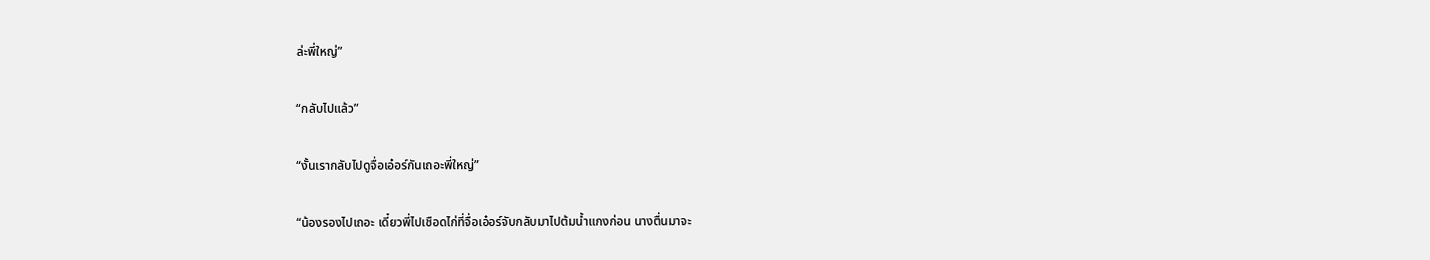ล่ะพี่ใหญ่”

“กลับไปแล้ว”

“งั้นเรากลับไปดูจื่อเอ๋อร์กันเถอะพี่ใหญ่”

“น้องรองไปเถอะ เดี๋ยวพี่ไปเชือดไก่ที่จื่อเอ๋อร์จับกลับมาไปต้มน้ำแกงก่อน นางตื่นมาจะ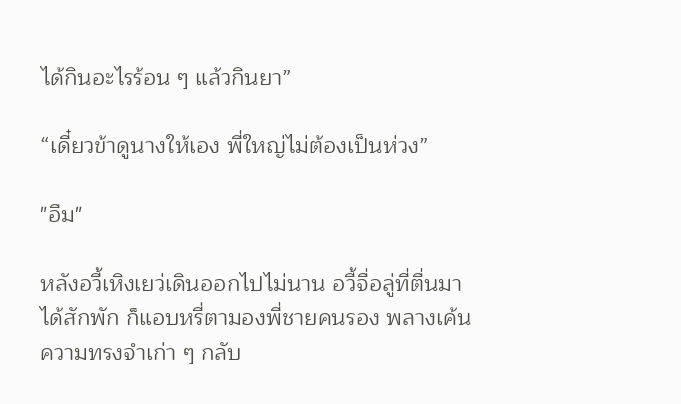ได้กินอะไรร้อน ๆ แล้วกินยา”

“เดี๋ยวข้าดูนางให้เอง พี่ใหญ่ไม่ต้องเป็นห่วง”

"อืม"

หลังอวี้เหิงเยว่เดินออกไปไม่นาน อวี้จื่อลู่ที่ตื่นมาได้สักพัก ก็แอบหรี่ตามองพี่ชายคนรอง พลางเค้นความทรงจำเก่า ๆ กลับ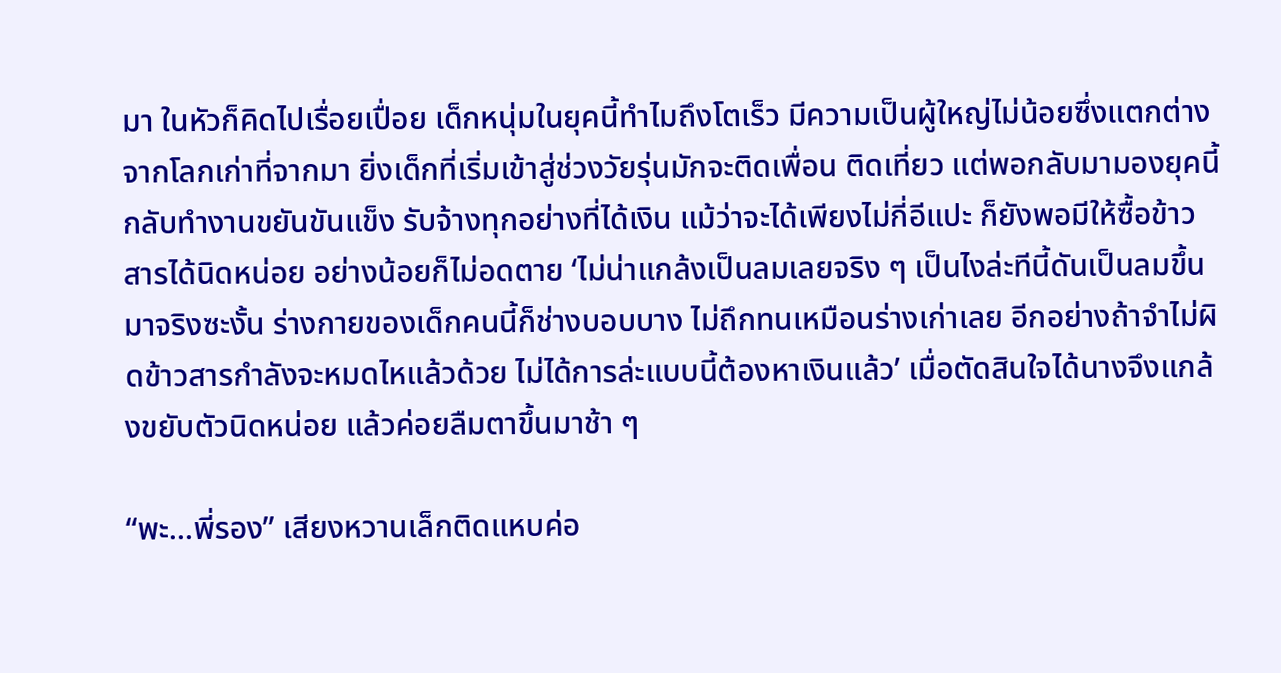มา ในหัวก็คิดไปเรื่อยเปื่อย เด็กหนุ่มในยุคนี้ทำไมถึงโตเร็ว มีความเป็นผู้ใหญ่ไม่น้อยซึ่งแตกต่างจากโลกเก่าที่จากมา ยิ่งเด็กที่เริ่มเข้าสู่ช่วงวัยรุ่นมักจะติดเพื่อน ติดเที่ยว แต่พอกลับมามองยุคนี้ กลับทำงานขยันขันแข็ง รับจ้างทุกอย่างที่ได้เงิน แม้ว่าจะได้เพียงไม่กี่อีแปะ ก็ยังพอมีให้ซื้อข้าวสารได้นิดหน่อย อย่างน้อยก็ไม่อดตาย ‘ไม่น่าแกล้งเป็นลมเลยจริง ๆ เป็นไงล่ะทีนี้ดันเป็นลมขึ้นมาจริงซะงั้น ร่างกายของเด็กคนนี้ก็ช่างบอบบาง ไม่ถึกทนเหมือนร่างเก่าเลย อีกอย่างถ้าจำไม่ผิดข้าวสารกำลังจะหมดไหแล้วด้วย ไม่ได้การล่ะแบบนี้ต้องหาเงินแล้ว’ เมื่อตัดสินใจได้นางจึงแกล้งขยับตัวนิดหน่อย แล้วค่อยลืมตาขึ้นมาช้า ๆ

“พะ…พี่รอง” เสียงหวานเล็กติดแหบค่อ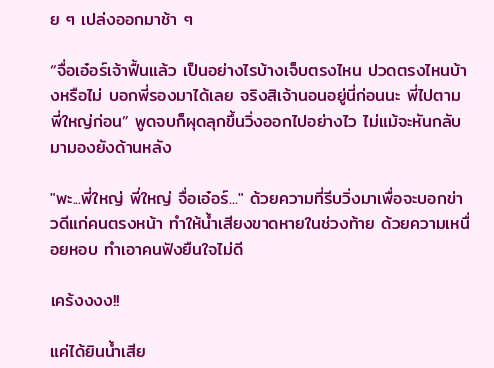ย ๆ เปล่งออกมาช้า ๆ

“จื่อเอ๋อร์เจ้าฟื้นแล้ว เป็นอย่างไรบ้างเจ็บตรงไหน ปวดตรงไหนบ้างหรือไม่ บอกพี่รองมาได้เลย จริงสิเจ้านอนอยู่นี่ก่อนนะ พี่ไปตามพี่ใหญ่ก่อน” พูดจบก็ผุดลุกขึ้นวิ่งออกไปอย่างไว ไม่แม้จะหันกลับมามองยังด้านหลัง

"พะ...พี่ใหญ่ พี่ใหญ่ จื่อเอ๋อร์..." ด้วยความที่รีบวิ่งมาเพื่อจะบอกข่าวดีแก่คนตรงหน้า ทำให้น้ำเสียงขาดหายในช่วงท้าย ด้วยความเหนื่อยหอบ ทำเอาคนฟังยืนใจไม่ดี

เคร้งงงง!!

แค่ได้ยินน้ำเสีย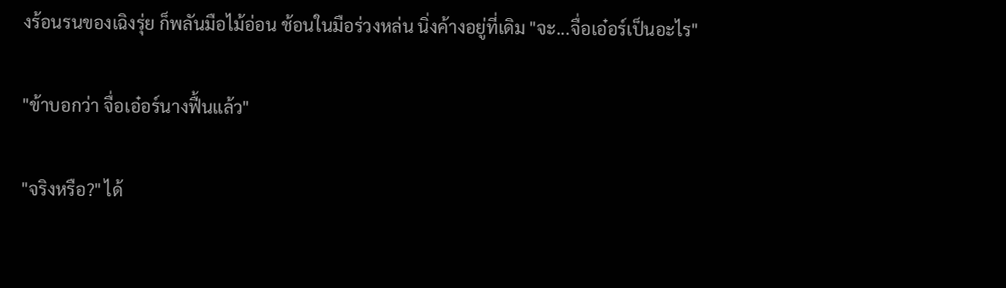งร้อนรนของเฉิงรุ่ย ก็พลันมือไม้อ่อน ช้อนในมือร่วงหล่น นิ่งค้างอยู่ที่เดิม "จะ...จื่อเอ๋อร์เป็นอะไร"

"ข้าบอกว่า จื่อเอ๋อร์นางฟื้นแล้ว"

"จริงหรือ?" ได้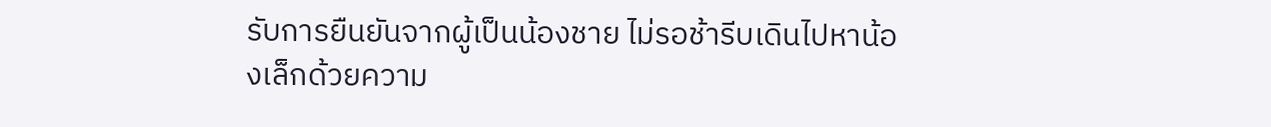รับการยืนยันจากผู้เป็นน้องชาย ไม่รอช้ารีบเดินไปหาน้องเล็กด้วยความ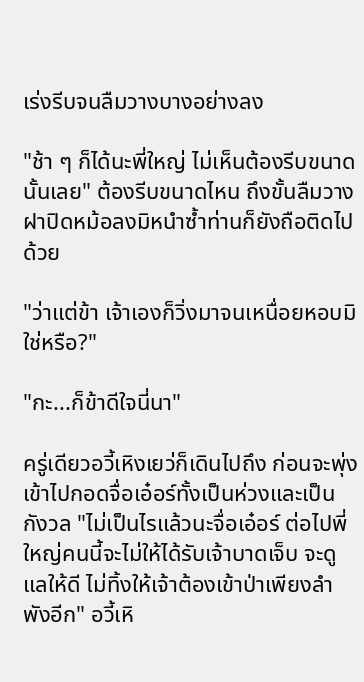เร่งรีบจนลืมวางบางอย่างลง

"ช้า ๆ ก็ได้นะพี่ใหญ่ ไม่เห็นต้องรีบขนาดนั้นเลย" ต้องรีบขนาดไหน ถึงขั้นลืมวางฝาปิดหม้อลงมิหนำซ้ำท่านก็ยังถือติดไปด้วย

"ว่าแต่ข้า เจ้าเองก็วิ่งมาจนเหนื่อยหอบมิใช่หรือ?"

"กะ...ก็ข้าดีใจนี่นา"

ครู่เดียวอวี้เหิงเยว่ก็เดินไปถึง ก่อนจะพุ่งเข้าไปกอดจื่อเอ๋อร์ทั้งเป็นห่วงและเป็นกังวล "ไม่เป็นไรแล้วนะจื่อเอ๋อร์ ต่อไปพี่ใหญ่คนนี้จะไม่ให้ได้รับเจ้าบาดเจ็บ จะดูแลให้ดี ไม่ทิ้งให้เจ้าต้องเข้าป่าเพียงลำพังอีก" อวี้เหิ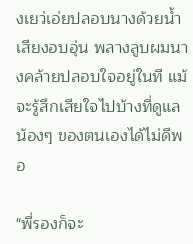งเยว่เอ่ยปลอบนางด้วยน้ำเสียงอบอุ่น พลางลูบผมนางคล้ายปลอบใจอยู่ในที แม้จะรู้สึกเสียใจไปบ้างที่ดูแลน้องๆ ของตนเองได้ไม่ดีพอ

"พี่รองก็จะ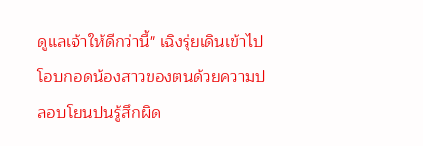ดูแลเจ้าให้ดีกว่านี้" เฉิงรุ่ยเดินเข้าไปโอบกอดน้องสาวของตนด้วยความปลอบโยนปนรู้สึกผิด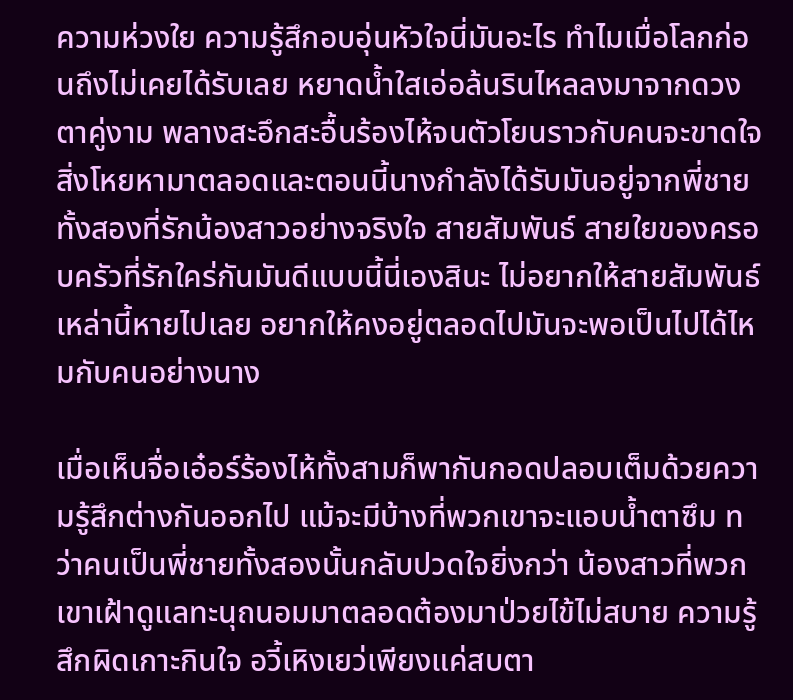ความห่วงใย ความรู้สึกอบอุ่นหัวใจนี่มันอะไร ทำไมเมื่อโลกก่อนถึงไม่เคยได้รับเลย หยาดน้ำใสเอ่อล้นรินไหลลงมาจากดวงตาคู่งาม พลางสะอึกสะอื้นร้องไห้จนตัวโยนราวกับคนจะขาดใจ สิ่งโหยหามาตลอดและตอนนี้นางกำลังได้รับมันอยู่จากพี่ชายทั้งสองที่รักน้องสาวอย่างจริงใจ สายสัมพันธ์ สายใยของครอบครัวที่รักใคร่กันมันดีแบบนี้นี่เองสินะ ไม่อยากให้สายสัมพันธ์เหล่านี้หายไปเลย อยากให้คงอยู่ตลอดไปมันจะพอเป็นไปได้ไหมกับคนอย่างนาง

เมื่อเห็นจื่อเอ๋อร์ร้องไห้ทั้งสามก็พากันกอดปลอบเต็มด้วยความรู้สึกต่างกันออกไป แม้จะมีบ้างที่พวกเขาจะแอบน้ำตาซึม ทว่าคนเป็นพี่ชายทั้งสองนั้นกลับปวดใจยิ่งกว่า น้องสาวที่พวกเขาเฝ้าดูแลทะนุถนอมมาตลอดต้องมาป่วยไข้ไม่สบาย ความรู้สึกผิดเกาะกินใจ อวี้เหิงเยว่เพียงแค่สบตา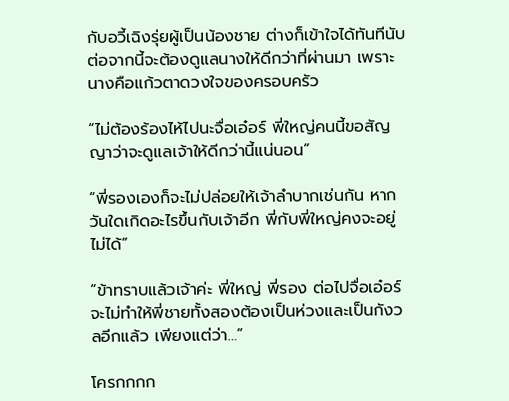กับอวี้เฉิงรุ่ยผู้เป็นน้องชาย ต่างก็เข้าใจได้ทันทีนับต่อจากนี้จะต้องดูแลนางให้ดีกว่าที่ผ่านมา เพราะนางคือแก้วตาดวงใจของครอบครัว

“ไม่ต้องร้องไห้ไปนะจื่อเอ๋อร์ พี่ใหญ่คนนี้ขอสัญญาว่าจะดูแลเจ้าให้ดีกว่านี้แน่นอน”

“พี่รองเองก็จะไม่ปล่อยให้เจ้าลำบากเช่นกัน หากวันใดเกิดอะไรขึ้นกับเจ้าอีก พี่กับพี่ใหญ่คงจะอยู่ไม่ได้”

“ข้าทราบแล้วเจ้าค่ะ พี่ใหญ่ พี่รอง ต่อไปจื่อเอ๋อร์จะไม่ทำให้พี่ชายทั้งสองต้องเป็นห่วงและเป็นกังวลอีกแล้ว เพียงแต่ว่า…”

โครกกกก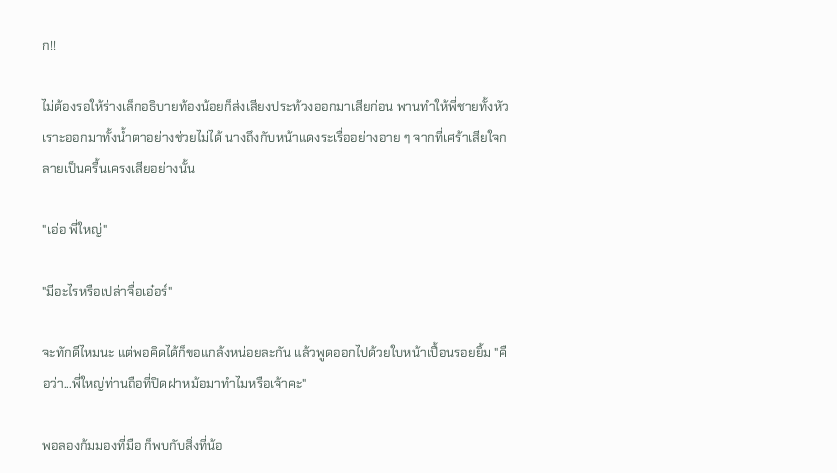ก!!

ไม่ต้องรอให้ร่างเล็กอธิบายท้องน้อยก็ส่งเสียงประท้วงออกมาเสียก่อน พานทำให้พี่ชายทั้งหัวเราะออกมาทั้งน้ำตาอย่างช่วยไม่ได้ นางถึงกับหน้าแดงระเรื่ออย่างอาย ๆ จากที่เศร้าเสียใจกลายเป็นครื้นเครงเสียอย่างนั้น

"เอ่อ พี่ใหญ่"

"มีอะไรหรือเปล่าจื่อเอ๋อร์"

จะทักดีไหมนะ แต่พอคิดได้ก็ขอแกล้งหน่อยละกัน แล้วพูดออกไปด้วยใบหน้าเปื้อนรอยยิ้ม "คือว่า...พี่ใหญ่ท่านถือที่ปิดฝาหม้อมาทำไมหรือเจ้าคะ"

พอลองก้มมองที่มือ ก็พบกับสิ่งที่น้อ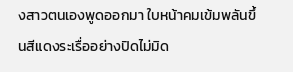งสาวตนเองพูดออกมา ใบหน้าคมเข้มพลันขึ้นสีแดงระเรื่ออย่างปิดไม่มิด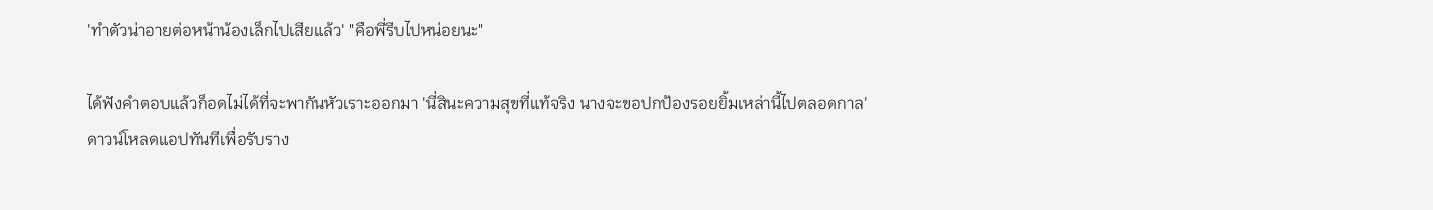'ทำตัวน่าอายต่อหน้าน้องเล็กไปเสียแล้ว' "คือพี่รีบไปหน่อยนะ"

ได้ฟังคำตอบแล้วก็อดไม่ได้ที่จะพากันหัวเราะออกมา 'นี่สินะความสุขที่แท้จริง นางจะขอปกป้องรอยยิ้มเหล่านี้ไปตลอดกาล'
ดาวน์โหลดแอปทันทีเพื่อรับราง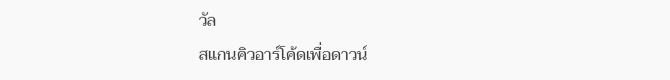วัล
สแกนคิวอาร์โค้ดเพื่อดาวน์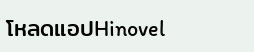โหลดแอปHinovel